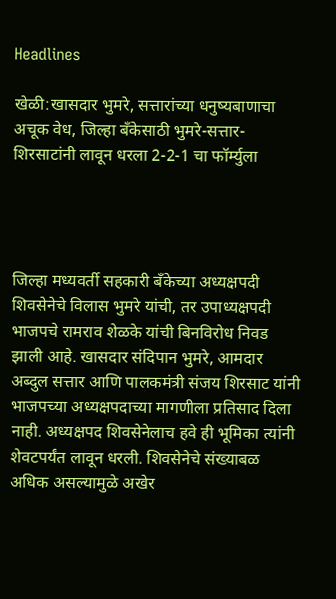Headlines

खेळी:खासदार भुमरे, सत्तारांच्या धनुष्यबाणाचा अचूक वेध, जिल्हा बँकेसाठी भुमरे-सत्तार-शिरसाटांनी लावून धरला 2-2-1 चा फॉर्म्युला




जिल्हा मध्यवर्ती सहकारी बँकेच्या अध्यक्षपदी शिवसेनेचे विलास भुमरे यांची, तर उपाध्यक्षपदी भाजपचे रामराव शेळके यांची बिनविरोध निवड झाली आहे. खासदार संदिपान भुमरे, आमदार अब्दुल सत्तार आणि पालकमंत्री संजय शिरसाट यांनी भाजपच्या अध्यक्षपदाच्या मागणीला प्रतिसाद दिला नाही. अध्यक्षपद शिवसेनेलाच हवे ही भूमिका त्यांनी शेवटपर्यंत लावून धरली. शिवसेनेचे संख्याबळ अधिक असल्यामुळे अखेर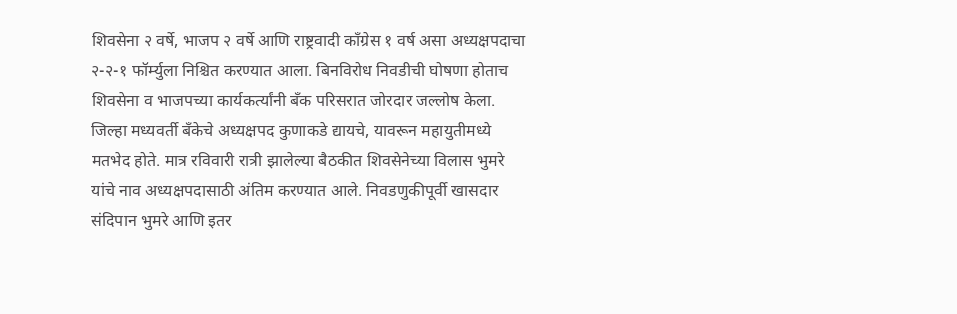शिवसेना २ वर्षे, भाजप २ वर्षे आणि राष्ट्रवादी काँग्रेस १ वर्ष असा अध्यक्षपदाचा २-२-१ फॉर्म्युला निश्चित करण्यात आला. बिनविरोध निवडीची घोषणा होताच शिवसेना व भाजपच्या कार्यकर्त्यांनी बँक परिसरात जोरदार जल्लोष केला. जिल्हा मध्यवर्ती बँकेचे अध्यक्षपद कुणाकडे द्यायचे, यावरून महायुतीमध्ये मतभेद होते. मात्र रविवारी रात्री झालेल्या बैठकीत शिवसेनेच्या विलास भुमरे यांचे नाव अध्यक्षपदासाठी अंतिम करण्यात आले. निवडणुकीपूर्वी खासदार संदिपान भुमरे आणि इतर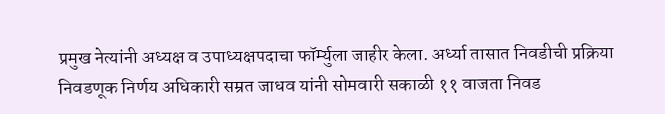प्रमुख नेत्यांनी अध्यक्ष व उपाध्यक्षपदाचा फॉर्म्युला जाहीर केला. अर्ध्या तासात निवडीची प्रक्रिया निवडणूक निर्णय अधिकारी सम्रत जाधव यांनी सोमवारी सकाळी ११ वाजता निवड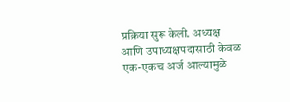प्रक्रिया सुरू केली. अध्यक्ष आणि उपाध्यक्षपदासाठी केवळ एक-एकच अर्ज आल्यामुळे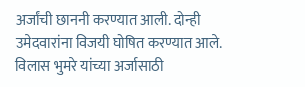अर्जांची छाननी करण्यात आली. दोन्ही उमेदवारांना विजयी घोषित करण्यात आले. विलास भुमरे यांच्या अर्जासाठी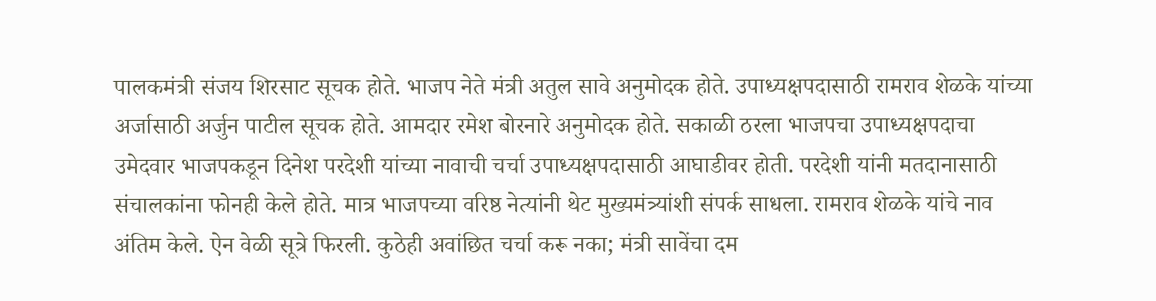पालकमंत्री संजय शिरसाट सूचक होते. भाजप नेते मंत्री अतुल सावे अनुमोदक होते. उपाध्यक्षपदासाठी रामराव शेळके यांच्या अर्जासाठी अर्जुन पाटील सूचक होते. आमदार रमेश बोरनारे अनुमोदक होते. सकाळी ठरला भाजपचा उपाध्यक्षपदाचा उमेदवार भाजपकडून दिनेश परदेशी यांच्या नावाची चर्चा उपाध्यक्षपदासाठी आघाडीवर होती. परदेशी यांनी मतदानासाठी संचालकांना फोनही केले होते. मात्र भाजपच्या वरिष्ठ नेत्यांनी थेट मुख्यमंत्र्यांशी संपर्क साधला. रामराव शेळके यांचे नाव अंतिम केले. ऐन वेळी सूत्रे फिरली. कुठेही अवांछित चर्चा करू नका; मंत्री सावेंचा दम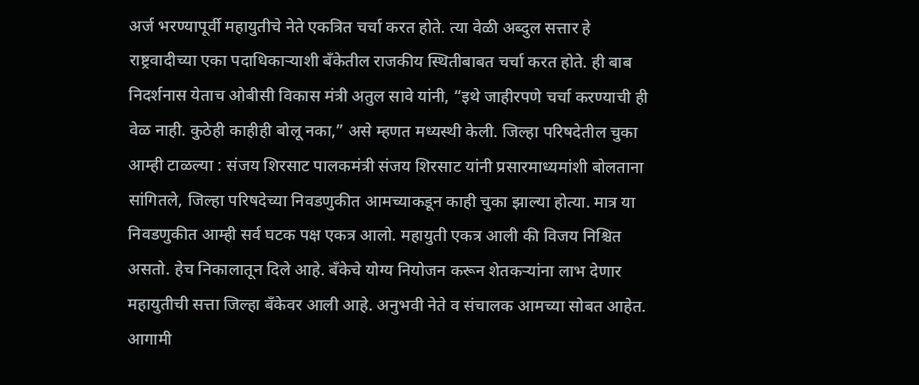अर्ज भरण्यापूर्वी महायुतीचे नेते एकत्रित चर्चा करत होते. त्या वेळी अब्दुल सत्तार हे राष्ट्रवादीच्या एका पदाधिकाऱ्याशी बँकेतील राजकीय स्थितीबाबत चर्चा करत होते. ही बाब निदर्शनास येताच ओबीसी विकास मंत्री अतुल सावे यांनी, “इथे जाहीरपणे चर्चा करण्याची ही वेळ नाही. कुठेही काहीही बोलू नका,” असे म्हणत मध्यस्थी केली. जिल्हा परिषदेतील चुका आम्ही टाळल्या : संजय शिरसाट पालकमंत्री संजय शिरसाट यांनी प्रसारमाध्यमांशी बोलताना सांगितले, जिल्हा परिषदेच्या निवडणुकीत आमच्याकडून काही चुका झाल्या होत्या. मात्र या निवडणुकीत आम्ही सर्व घटक पक्ष एकत्र आलो. महायुती एकत्र आली की विजय निश्चित असतो. हेच निकालातून दिले आहे. बँकेचे योग्य नियोजन करून शेतकऱ्यांना लाभ देणार महायुतीची सत्ता जिल्हा बँकेवर आली आहे. अनुभवी नेते व संचालक आमच्या सोबत आहेत. आगामी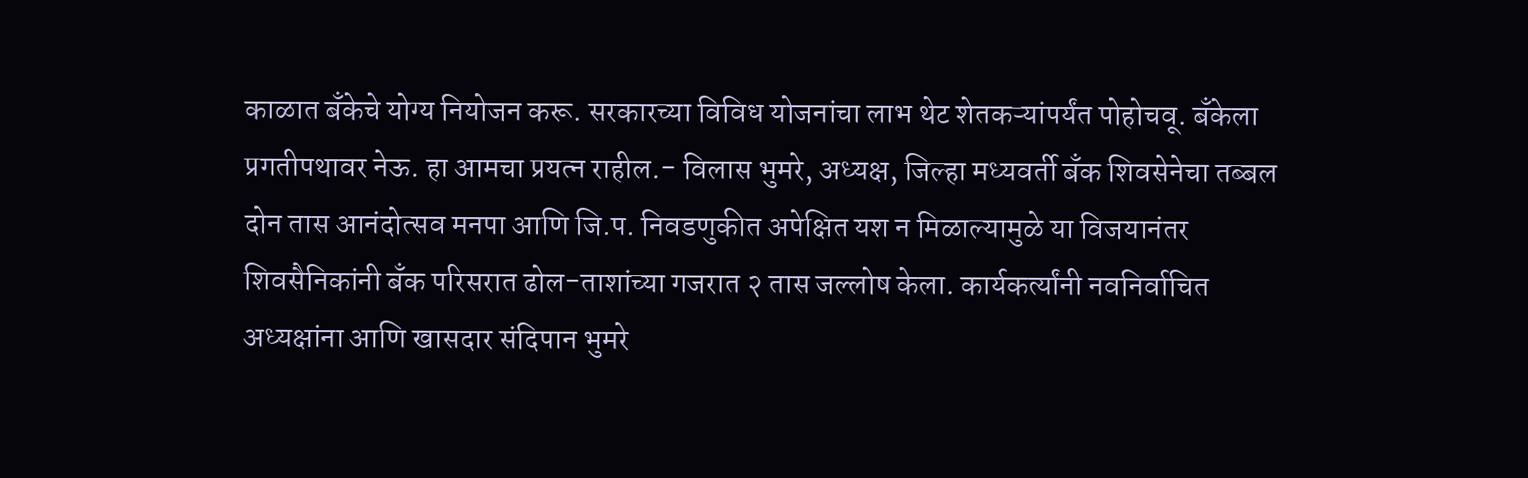काळात बँकेचे योग्य नियोजन करू. सरकारच्या विविध योजनांचा लाभ थेट शेतकऱ्यांपर्यंत पोहोचवू. बँकेला प्रगतीपथावर नेऊ. हा आमचा प्रयत्न राहील.- विलास भुमरे, अध्यक्ष, जिल्हा मध्यवर्ती बँक शिवसेनेचा तब्बल दोन तास आनंदोत्सव मनपा आणि जि.प. निवडणुकीत अपेक्षित यश न मिळाल्यामुळे या विजयानंतर शिवसैनिकांनी बँक परिसरात ढोल-ताशांच्या गजरात २ तास जल्लोष केला. कार्यकर्त्यांनी नवनिर्वाचित अध्यक्षांना आणि खासदार संदिपान भुमरे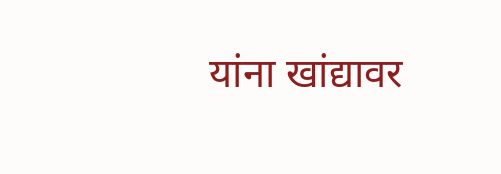यांना खांद्यावर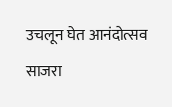उचलून घेत आनंदोत्सव साजरा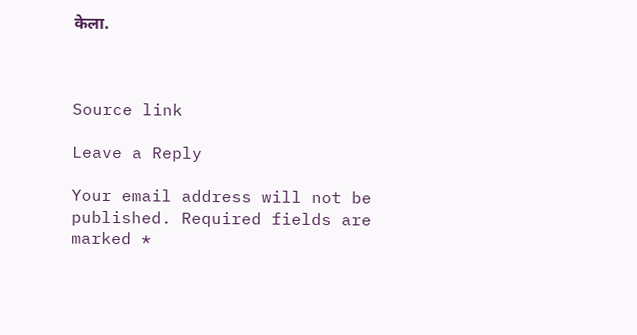केला.



Source link

Leave a Reply

Your email address will not be published. Required fields are marked *